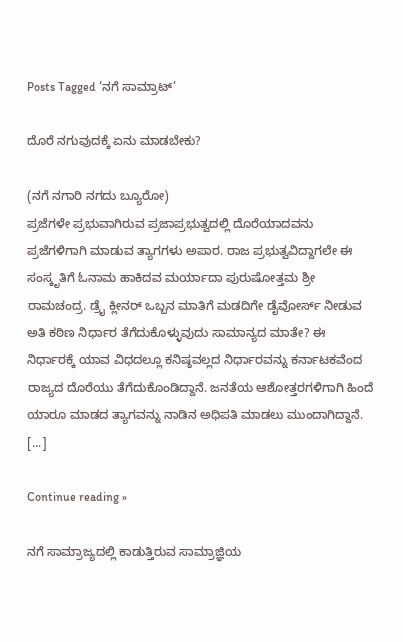Posts Tagged ‘ನಗೆ ಸಾಮ್ರಾಟ್’

ದೊರೆ ನಗುವುದಕ್ಕೆ ಏನು ಮಾಡಬೇಕು?

(ನಗೆ ನಗಾರಿ ನಗದು ಬ್ಯೂರೋ)
ಪ್ರಜೆಗಳೇ ಪ್ರಭುವಾಗಿರುವ ಪ್ರಜಾಪ್ರಭುತ್ವದಲ್ಲಿ ದೊರೆಯಾದವನು ಪ್ರಜೆಗಳಿಗಾಗಿ ಮಾಡುವ ತ್ಯಾಗಗಳು ಅಪಾರ. ರಾಜ ಪ್ರಭುತ್ವವಿದ್ದಾಗಲೇ ಈ ಸಂಸ್ಕೃತಿಗೆ ಓನಾಮ ಹಾಕಿದವ ಮರ್ಯಾದಾ ಪುರುಷೋತ್ತಮ ಶ್ರೀ ರಾಮಚಂದ್ರ. ಡ್ರೈ ಕ್ಲೀನರ್ ಒಬ್ಬನ ಮಾತಿಗೆ ಮಡದಿಗೇ ಡೈವೋರ್ಸ್ ನೀಡುವ ಅತಿ ಕಠಿಣ ನಿರ್ಧಾರ ತೆಗೆದುಕೊಳ್ಳುವುದು ಸಾಮಾನ್ಯದ ಮಾತೇ? ಈ ನಿರ್ಧಾರಕ್ಕೆ ಯಾವ ವಿಧದಲ್ಲೂ ಕನಿಷ್ಠವಲ್ಲದ ನಿರ್ಧಾರವನ್ನು ಕರ್ನಾಟಕವೆಂದ ರಾಜ್ಯದ ದೊರೆಯು ತೆಗೆದುಕೊಂಡಿದ್ದಾನೆ. ಜನತೆಯ ಆಶೋತ್ತರಗಳಿಗಾಗಿ ಹಿಂದೆ ಯಾರೂ ಮಾಡದ ತ್ಯಾಗವನ್ನು ನಾಡಿನ ಅಧಿಪತಿ ಮಾಡಲು ಮುಂದಾಗಿದ್ದಾನೆ. [...]

Continue reading »

ನಗೆ ಸಾಮ್ರಾಜ್ಯದಲ್ಲಿ ಕಾಡುತ್ತಿರುವ ಸಾಮ್ರಾಜ್ಞಿಯ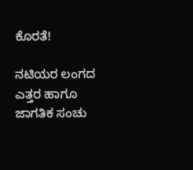ಕೊರತೆ!

ನಟಿಯರ ಲಂಗದ ಎತ್ತರ ಹಾಗೂ ಜಾಗತಿಕ ಸಂಚು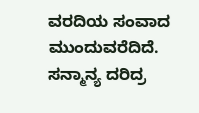ವರದಿಯ ಸಂವಾದ ಮುಂದುವರೆದಿದೆ. ಸನ್ಮಾನ್ಯ ದರಿದ್ರ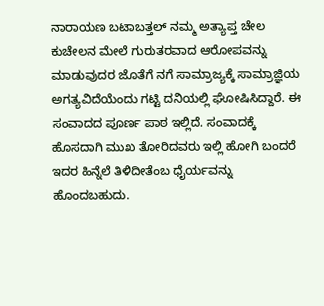ನಾರಾಯಣ ಬಟಾಬತ್ತಲ್ ನಮ್ಮ ಅತ್ಯಾಪ್ತ ಚೇಲ ಕುಚೇಲನ ಮೇಲೆ ಗುರುತರವಾದ ಆರೋಪವನ್ನು ಮಾಡುವುದರ ಜೊತೆಗೆ ನಗೆ ಸಾಮ್ರಾಜ್ಯಕ್ಕೆ ಸಾಮ್ರಾಜ್ಞಿಯ ಅಗತ್ಯವಿದೆಯೆಂದು ಗಟ್ಟಿ ದನಿಯಲ್ಲಿ ಘೋಷಿಸಿದ್ದಾರೆ. ಈ ಸಂವಾದದ ಪೂರ್ಣ ಪಾಠ ಇಲ್ಲಿದೆ. ಸಂವಾದಕ್ಕೆ ಹೊಸದಾಗಿ ಮುಖ ತೋರಿದವರು ಇಲ್ಲಿ ಹೋಗಿ ಬಂದರೆ ಇದರ ಹಿನ್ನೆಲೆ ತಿಳಿದೀತೆಂಬ ಧೈರ್ಯವನ್ನು ಹೊಂದಬಹುದು.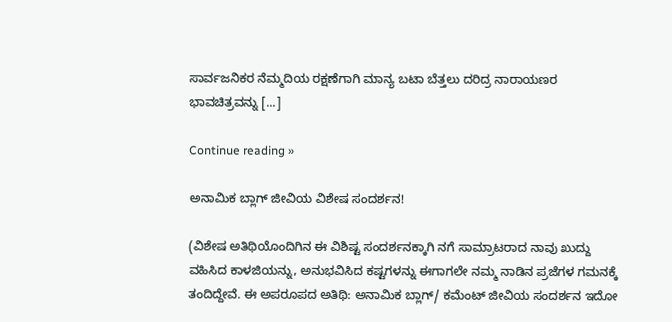ಸಾರ್ವಜನಿಕರ ನೆಮ್ಮದಿಯ ರಕ್ಷಣೆಗಾಗಿ ಮಾನ್ಯ ಬಟಾ ಬೆತ್ತಲು ದರಿದ್ರ ನಾರಾಯಣರ ಭಾವಚಿತ್ರವನ್ನು [...]

Continue reading »

ಅನಾಮಿಕ ಬ್ಲಾಗ್ ಜೀವಿಯ ವಿಶೇಷ ಸಂದರ್ಶನ!

(ವಿಶೇಷ ಅತಿಥಿಯೊಂದಿಗಿನ ಈ ವಿಶಿಷ್ಟ ಸಂದರ್ಶನಕ್ಕಾಗಿ ನಗೆ ಸಾಮ್ರಾಟರಾದ ನಾವು ಖುದ್ದು ವಹಿಸಿದ ಕಾಳಜಿಯನ್ನು, ಅನುಭವಿಸಿದ ಕಷ್ಟಗಳನ್ನು ಈಗಾಗಲೇ ನಮ್ಮ ನಾಡಿನ ಪ್ರಜೆಗಳ ಗಮನಕ್ಕೆ ತಂದಿದ್ದೇವೆ. ಈ ಅಪರೂಪದ ಅತಿಥಿ: ಅನಾಮಿಕ ಬ್ಲಾಗ್/ ಕಮೆಂಟ್ ಜೀವಿಯ ಸಂದರ್ಶನ ಇದೋ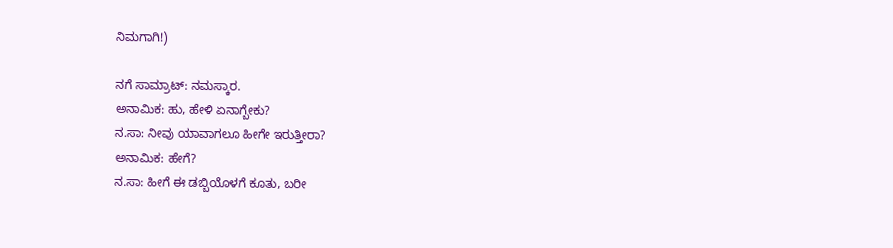ನಿಮಗಾಗಿ!)

ನಗೆ ಸಾಮ್ರಾಟ್: ನಮಸ್ಕಾರ.
ಅನಾಮಿಕ: ಹು, ಹೇಳಿ ಏನಾಗ್ಬೇಕು?
ನ.ಸಾ: ನೀವು ಯಾವಾಗಲೂ ಹೀಗೇ ಇರುತ್ತೀರಾ?
ಅನಾಮಿಕ: ಹೇಗೆ?
ನ.ಸಾ: ಹೀಗೆ ಈ ಡಬ್ಬಿಯೊಳಗೆ ಕೂತು, ಬರೀ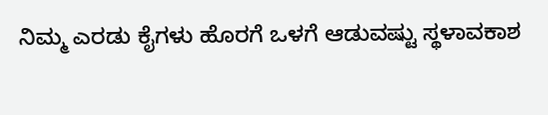ನಿಮ್ಮ ಎರಡು ಕೈಗಳು ಹೊರಗೆ ಒಳಗೆ ಆಡುವಷ್ಟು ಸ್ಥಳಾವಕಾಶ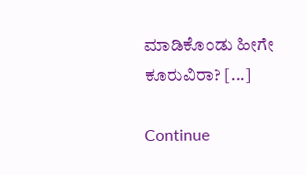ಮಾಡಿಕೊಂಡು ಹೀಗೇ ಕೂರುವಿರಾ? [...]

Continue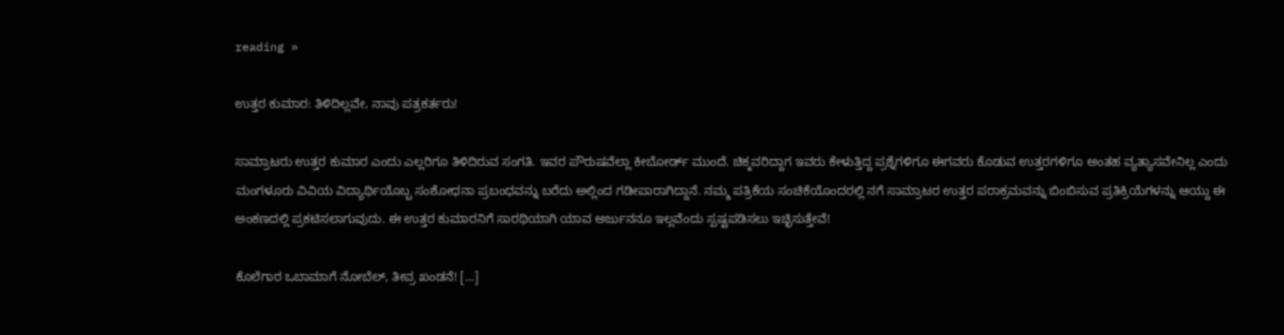reading »

ಉತ್ತರ ಕುಮಾರ: ತಿಳಿದಿಲ್ಲವೇ, ನಾವು ಪತ್ರಕರ್ತರು!

ಸಾಮ್ರಾಟರು ಉತ್ತರ ಕುಮಾರ ಎಂದು ಎಲ್ಲರಿಗೂ ತಿಳಿದಿರುವ ಸಂಗತಿ. ಇವರ ಪೌರುಷವೆಲ್ಲಾ ಕೀಬೋರ್ಡ್ ಮುಂದೆ. ಚಿಕ್ಕವರಿದ್ದಾಗ ಇವರು ಕೇಳುತ್ತಿದ್ದ ಪ್ರಶ್ನೆಗಳಿಗೂ ಈಗವರು ಕೊಡುವ ಉತ್ತರಗಳಿಗೂ ಅಂತಹ ವ್ಯತ್ಯಾಸವೇನಿಲ್ಲ ಎಂದು ಮಂಗಳೂರು ವಿವಿಯ ವಿದ್ಯಾರ್ಥಿಯೊಬ್ಬ ಸಂಶೋಧನಾ ಪ್ರಬಂಧವನ್ನು ಬರೆದು ಅಲ್ಲಿಂದ ಗಡೀಪಾರಾಗಿದ್ದಾನೆ. ನಮ್ಮ ಪತ್ರಿಕೆಯ ಸಂಚಿಕೆಯೊಂದರಲ್ಲಿ ನಗೆ ಸಾಮ್ರಾಟರ ಉತ್ತರ ಪರಾಕ್ರಮವನ್ನು ಬಿಂಬಿಸುವ ಪ್ರತಿಕ್ರಿಯೆಗಳನ್ನು ಆಯ್ದು ಈ ಅಂಕಣದಲ್ಲಿ ಪ್ರಕಟಿಸಲಾಗುವುದು. ಈ ಉತ್ತರ ಕುಮಾರನಿಗೆ ಸಾರಥಿಯಾಗಿ ಯಾವ ಅರ್ಜುನನೂ ಇಲ್ಲವೆಂದು ಸ್ಪಷ್ಟಪಡಿಸಲು ಇಚ್ಛಿಸುತ್ತೇವೆ!

ಕೊಲೆಗಾರ ಒಬಾಮಾಗೆ ನೋಬೆಲ್, ತೀವ್ರ ಖಂಡನೆ! [...]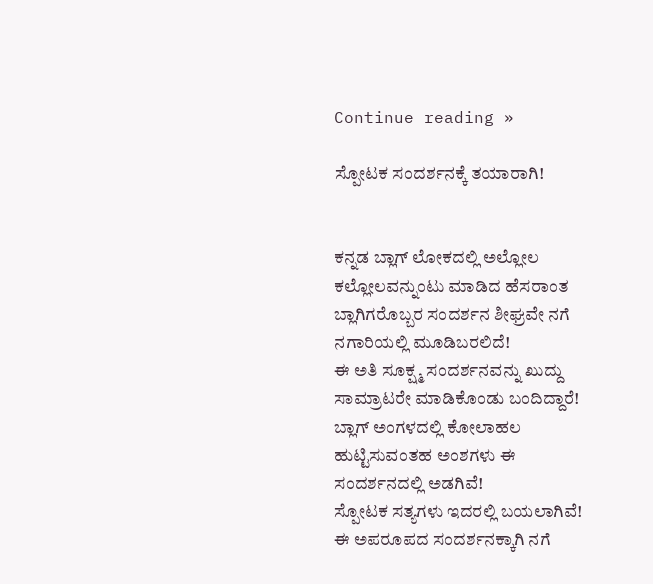Continue reading »

ಸ್ಪೋಟಕ ಸಂದರ್ಶನಕ್ಕೆ ತಯಾರಾಗಿ!


ಕನ್ನಡ ಬ್ಲಾಗ್ ಲೋಕದಲ್ಲಿ ಅಲ್ಲೋಲ ಕಲ್ಲೋಲವನ್ನುಂಟು ಮಾಡಿದ ಹೆಸರಾಂತ ಬ್ಲಾಗಿಗರೊಬ್ಬರ ಸಂದರ್ಶನ ಶೀಘ್ರವೇ ನಗೆ ನಗಾರಿಯಲ್ಲಿ ಮೂಡಿಬರಲಿದೆ!
ಈ ಅತಿ ಸೂಕ್ಷ್ಮ ಸಂದರ್ಶನವನ್ನು ಖುದ್ದು ಸಾಮ್ರಾಟರೇ ಮಾಡಿಕೊಂಡು ಬಂದಿದ್ದಾರೆ!
ಬ್ಲಾಗ್ ಅಂಗಳದಲ್ಲಿ ಕೋಲಾಹಲ ಹುಟ್ಟಿಸುವಂತಹ ಅಂಶಗಳು ಈ ಸಂದರ್ಶನದಲ್ಲಿ ಅಡಗಿವೆ!
ಸ್ಪೋಟಕ ಸತ್ಯಗಳು ಇದರಲ್ಲಿ ಬಯಲಾಗಿವೆ!
ಈ ಅಪರೂಪದ ಸಂದರ್ಶನಕ್ಕಾಗಿ ನಗೆ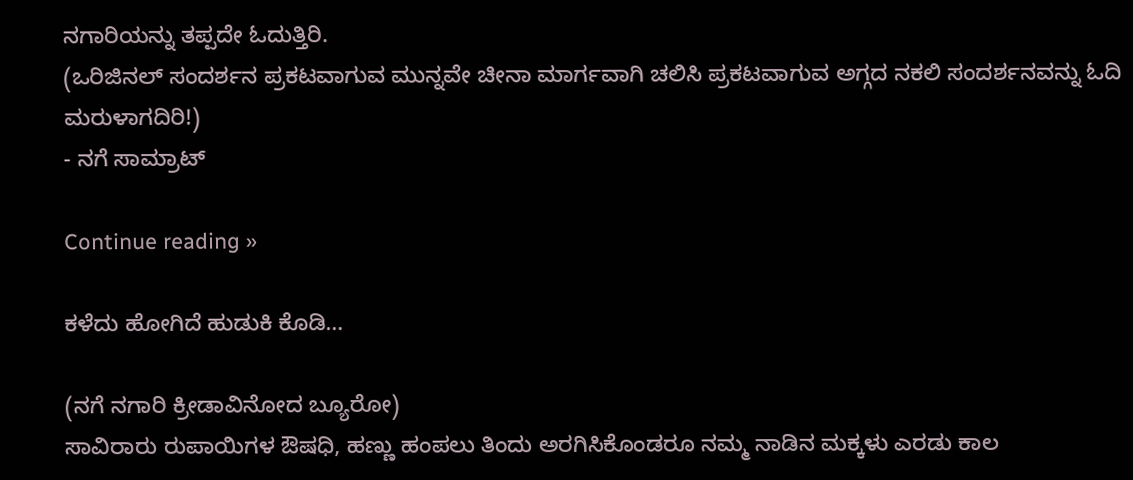ನಗಾರಿಯನ್ನು ತಪ್ಪದೇ ಓದುತ್ತಿರಿ.
(ಒರಿಜಿನಲ್ ಸಂದರ್ಶನ ಪ್ರಕಟವಾಗುವ ಮುನ್ನವೇ ಚೀನಾ ಮಾರ್ಗವಾಗಿ ಚಲಿಸಿ ಪ್ರಕಟವಾಗುವ ಅಗ್ಗದ ನಕಲಿ ಸಂದರ್ಶನವನ್ನು ಓದಿ ಮರುಳಾಗದಿರಿ!)
- ನಗೆ ಸಾಮ್ರಾಟ್

Continue reading »

ಕಳೆದು ಹೋಗಿದೆ ಹುಡುಕಿ ಕೊಡಿ…

(ನಗೆ ನಗಾರಿ ಕ್ರೀಡಾವಿನೋದ ಬ್ಯೂರೋ)
ಸಾವಿರಾರು ರುಪಾಯಿಗಳ ಔಷಧಿ, ಹಣ್ಣು ಹಂಪಲು ತಿಂದು ಅರಗಿಸಿಕೊಂಡರೂ ನಮ್ಮ ನಾಡಿನ ಮಕ್ಕಳು ಎರಡು ಕಾಲ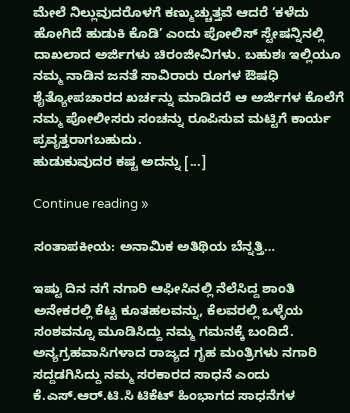ಮೇಲೆ ನಿಲ್ಲುವುದರೊಳಗೆ ಕಣ್ಮುಚ್ಚುತ್ತವೆ ಆದರೆ ‘ಕಳೆದು ಹೋಗಿದೆ ಹುಡುಕಿ ಕೊಡಿ’ ಎಂದು ಪೋಲಿಸ್ ಸ್ಟೇಷನ್ನಿನಲ್ಲಿ ದಾಖಲಾದ ಅರ್ಜಿಗಳು ಚಿರಂಜೀವಿಗಳು. ಬಹುಶಃ ಇಲ್ಲಿಯೂ ನಮ್ಮ ನಾಡಿನ ಜನತೆ ಸಾವಿರಾರು ರೂಗಳ ಔಷಧಿ ಶೈತ್ಯೋಪಚಾರದ ಖರ್ಚನ್ನು ಮಾಡಿದರೆ ಆ ಅರ್ಜಿಗಳ ಕೊಲೆಗೆ ನಮ್ಮ ಪೋಲೀಸರು ಸಂಚನ್ನು ರೂಪಿಸುವ ಮಟ್ಟಿಗೆ ಕಾರ್ಯ ಪ್ರವೃತ್ತರಾಗಬಹುದು.
ಹುಡುಕುವುದರ ಕಷ್ಟ ಅದನ್ನು [...]

Continue reading »

ಸಂತಾಪಕೀಯ: ಅನಾಮಿಕ ಅತಿಥಿಯ ಬೆನ್ನತ್ತಿ…

ಇಷ್ಟು ದಿನ ನಗೆ ನಗಾರಿ ಆಫೀಸಿನಲ್ಲಿ ನೆಲೆಸಿದ್ದ ಶಾಂತಿ ಅನೇಕರಲ್ಲಿ ಕೆಟ್ಟ ಕೂತಹಲವನ್ನು, ಕೆಲವರಲ್ಲಿ ಒಳ್ಳೆಯ ಸಂಶವನ್ನೂ ಮೂಡಿಸಿದ್ದು ನಮ್ಮ ಗಮನಕ್ಕೆ ಬಂದಿದೆ. ಅನ್ಯಗ್ರಹವಾಸಿಗಳಾದ ರಾಜ್ಯದ ಗೃಹ ಮಂತ್ರಿಗಳು ನಗಾರಿ ಸದ್ದಡಗಿಸಿದ್ದು ನಮ್ಮ ಸರಕಾರದ ಸಾಧನೆ ಎಂದು ಕೆ.ಎಸ್.ಆರ್.ಟಿ.ಸಿ ಟಿಕೆಟ್ ಹಿಂಭಾಗದ ಸಾಧನೆಗಳ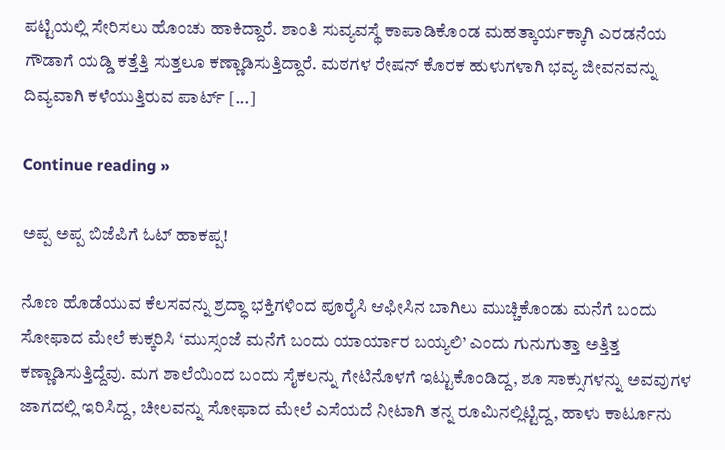ಪಟ್ಟಿಯಲ್ಲಿ ಸೇರಿಸಲು ಹೊಂಚು ಹಾಕಿದ್ದಾರೆ. ಶಾಂತಿ ಸುವ್ಯವಸ್ಥೆ ಕಾಪಾಡಿಕೊಂಡ ಮಹತ್ಕಾರ್ಯಕ್ಕಾಗಿ ಎರಡನೆಯ ಗೌಡಾಗೆ ಯಡ್ಡಿ ಕತ್ತೆತ್ತಿ ಸುತ್ತಲೂ ಕಣ್ಣಾಡಿಸುತ್ತಿದ್ದಾರೆ. ಮಠಗಳ ರೇಷನ್ ಕೊರಕ ಹುಳುಗಳಾಗಿ ಭವ್ಯ ಜೀವನವನ್ನು ದಿವ್ಯವಾಗಿ ಕಳೆಯುತ್ತಿರುವ ಪಾರ್ಟ್ [...]

Continue reading »

ಅಪ್ಪ ಅಪ್ಪ ಬಿಜೆಪಿಗೆ ಓಟ್ ಹಾಕಪ್ಪ!

ನೊಣ ಹೊಡೆಯುವ ಕೆಲಸವನ್ನು ಶ್ರದ್ಧಾ ಭಕ್ತಿಗಳಿಂದ ಪೂರೈಸಿ ಆಫೀಸಿನ ಬಾಗಿಲು ಮುಚ್ಚಿಕೊಂಡು ಮನೆಗೆ ಬಂದು ಸೋಫಾದ ಮೇಲೆ ಕುಕ್ಕರಿಸಿ ‘ಮುಸ್ಸಂಜೆ ಮನೆಗೆ ಬಂದು ಯಾರ್ಯಾರ ಬಯ್ಯಲಿ’ ಎಂದು ಗುನುಗುತ್ತಾ ಅತ್ತಿತ್ತ ಕಣ್ಣಾಡಿಸುತ್ತಿದ್ದೆವು. ಮಗ ಶಾಲೆಯಿಂದ ಬಂದು ಸೈಕಲನ್ನು ಗೇಟಿನೊಳಗೆ ಇಟ್ಟುಕೊಂಡಿದ್ದ, ಶೂ ಸಾಕ್ಸುಗಳನ್ನು ಅವವುಗಳ ಜಾಗದಲ್ಲಿ ಇರಿಸಿದ್ದ, ಚೀಲವನ್ನು ಸೋಫಾದ ಮೇಲೆ ಎಸೆಯದೆ ನೀಟಾಗಿ ತನ್ನ ರೂಮಿನಲ್ಲಿಟ್ಟಿದ್ದ, ಹಾಳು ಕಾರ್ಟೂನು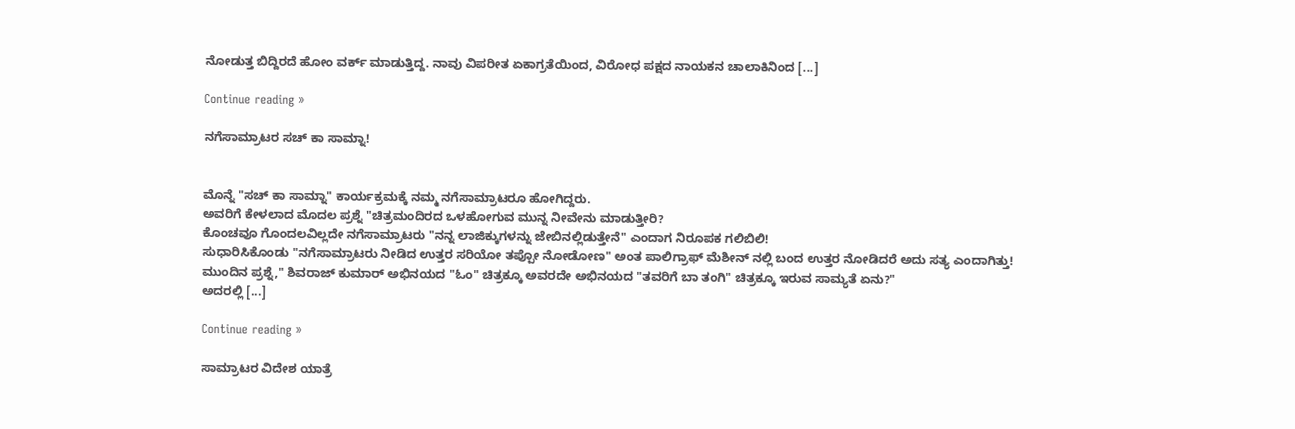ನೋಡುತ್ತ ಬಿದ್ದಿರದೆ ಹೋಂ ವರ್ಕ್ ಮಾಡುತ್ತಿದ್ದ. ನಾವು ವಿಪರೀತ ಏಕಾಗ್ರತೆಯಿಂದ, ವಿರೋಧ ಪಕ್ಷದ ನಾಯಕನ ಚಾಲಾಕಿನಿಂದ [...]

Continue reading »

ನಗೆಸಾಮ್ರಾಟರ ಸಚ್ ಕಾ ಸಾಮ್ನಾ!


ಮೊನ್ನೆ "ಸಚ್ ಕಾ ಸಾಮ್ನಾ" ಕಾರ್ಯಕ್ರಮಕ್ಕೆ ನಮ್ಮ ನಗೆಸಾಮ್ರಾಟರೂ ಹೋಗಿದ್ದರು.
ಅವರಿಗೆ ಕೇಳಲಾದ ಮೊದಲ ಪ್ರಶ್ನೆ "ಚಿತ್ರಮಂದಿರದ ಒಳಹೋಗುವ ಮುನ್ನ ನೀವೇನು ಮಾಡುತ್ತೀರಿ?
ಕೊಂಚವೂ ಗೊಂದಲವಿಲ್ಲದೇ ನಗೆಸಾಮ್ರಾಟರು "ನನ್ನ ಲಾಜಿಕ್ಕುಗಳನ್ನು ಜೇಬಿನಲ್ಲಿಡುತ್ತೇನೆ" ಎಂದಾಗ ನಿರೂಪಕ ಗಲಿಬಿಲಿ!
ಸುಧಾರಿಸಿಕೊಂಡು "ನಗೆಸಾಮ್ರಾಟರು ನೀಡಿದ ಉತ್ತರ ಸರಿಯೋ ತಪ್ಪೋ ನೋಡೋಣ" ಅಂತ ಪಾಲಿಗ್ರಾಫ್ ಮೆಶೀನ್ ನಲ್ಲಿ ಬಂದ ಉತ್ತರ ನೋಡಿದರೆ ಅದು ಸತ್ಯ ಎಂದಾಗಿತ್ತು!
ಮುಂದಿನ ಪ್ರಶ್ನೆ," ಶಿವರಾಜ್ ಕುಮಾರ್ ಅಭಿನಯದ "ಓಂ" ಚಿತ್ರಕ್ಕೂ ಅವರದೇ ಅಭಿನಯದ "ತವರಿಗೆ ಬಾ ತಂಗಿ" ಚಿತ್ರಕ್ಕೂ ಇರುವ ಸಾಮ್ಯತೆ ಏನು?"
ಅದರಲ್ಲಿ [...]

Continue reading »

ಸಾಮ್ರಾಟರ ವಿದೇಶ ಯಾತ್ರೆ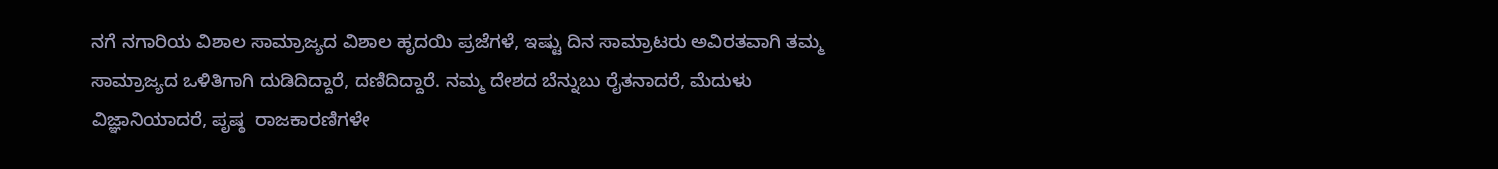ನಗೆ ನಗಾರಿಯ ವಿಶಾಲ ಸಾಮ್ರಾಜ್ಯದ ವಿಶಾಲ ಹೃದಯಿ ಪ್ರಜೆಗಳೆ, ಇಷ್ಟು ದಿನ ಸಾಮ್ರಾಟರು ಅವಿರತವಾಗಿ ತಮ್ಮ ಸಾಮ್ರಾಜ್ಯದ ಒಳಿತಿಗಾಗಿ ದುಡಿದಿದ್ದಾರೆ, ದಣಿದಿದ್ದಾರೆ. ನಮ್ಮ ದೇಶದ ಬೆನ್ನುಬು ರೈತನಾದರೆ, ಮೆದುಳು ವಿಜ್ಞಾನಿಯಾದರೆ, ಪೃಷ್ಠ  ರಾಜಕಾರಣಿಗಳೇ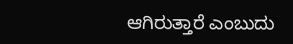ಆಗಿರುತ್ತಾರೆ ಎಂಬುದು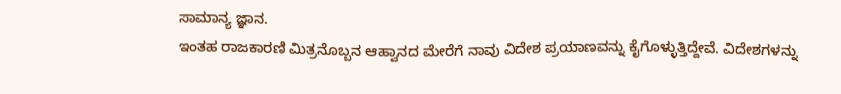ಸಾಮಾನ್ಯ ಜ್ಞಾನ.
ಇಂತಹ ರಾಜಕಾರಣಿ ಮಿತ್ರನೊಬ್ಬನ ಆಹ್ವಾನದ ಮೇರೆಗೆ ನಾವು ವಿದೇಶ ಪ್ರಯಾಣವನ್ನು ಕೈಗೊಳ್ಳುತ್ತಿದ್ದೇವೆ. ವಿದೇಶಗಳನ್ನು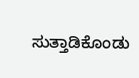ಸುತ್ತಾಡಿಕೊಂಡು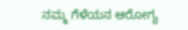ನಮ್ಮ ಗೆಳೆಯನ ಆರೋಗ್ಯ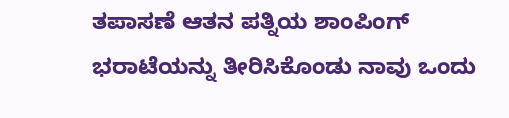ತಪಾಸಣೆ ಆತನ ಪತ್ನಿಯ ಶಾಂಪಿಂಗ್ ಭರಾಟೆಯನ್ನು ತೀರಿಸಿಕೊಂಡು ನಾವು ಒಂದು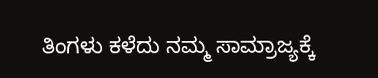ತಿಂಗಳು ಕಳೆದು ನಮ್ಮ ಸಾಮ್ರಾಜ್ಯಕ್ಕೆ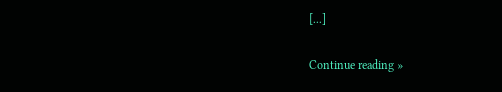[...]

Continue reading »